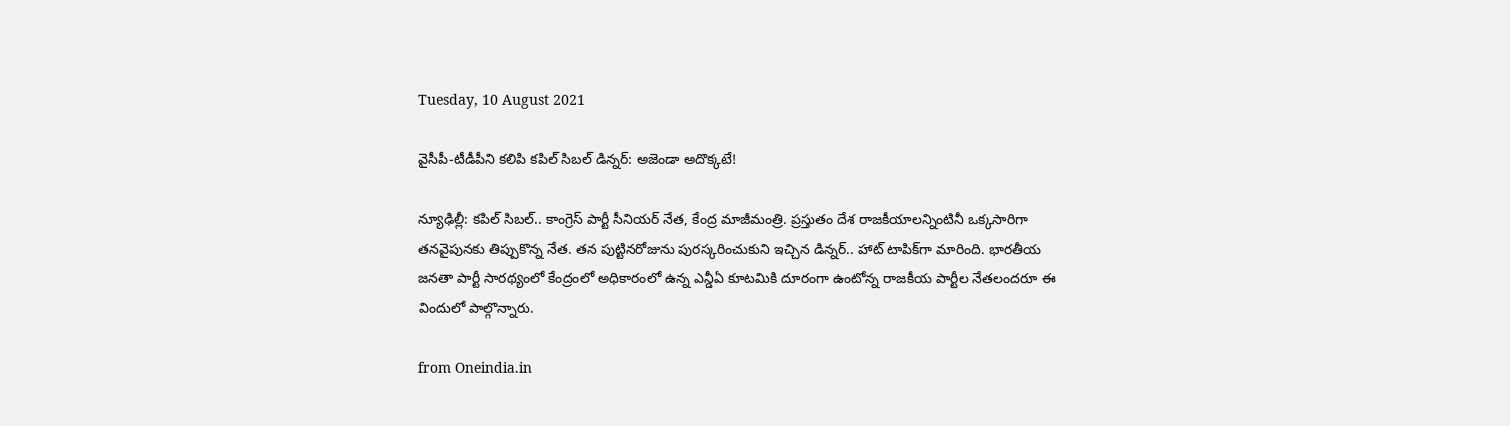Tuesday, 10 August 2021

వైసీపీ-టీడీపీని కలిపి కపిల్ సిబల్ డిన్నర్: అజెండా అదొక్కటే!

న్యూఢిల్లీ: కపిల్ సిబల్.. కాంగ్రెస్ పార్టీ సీనియర్ నేత, కేంద్ర మాజీమంత్రి. ప్రస్తుతం దేశ రాజకీయాలన్నింటినీ ఒక్కసారిగా తనవైపునకు తిప్పుకొన్న నేత. తన పుట్టినరోజును పురస్కరించుకుని ఇచ్చిన డిన్నర్.. హాట్ టాపిక్‌గా మారింది. భారతీయ జనతా పార్టీ సారథ్యంలో కేంద్రంలో అధికారంలో ఉన్న ఎన్డీఏ కూటమికి దూరంగా ఉంటోన్న రాజకీయ పార్టీల నేతలందరూ ఈ విందులో పాల్గొన్నారు.

from Oneindia.in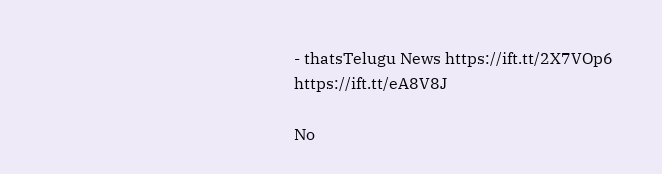- thatsTelugu News https://ift.tt/2X7VOp6
https://ift.tt/eA8V8J

No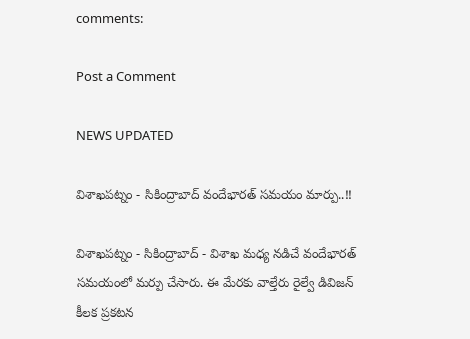comments:

Post a Comment

NEWS UPDATED

విశాఖపట్నం - సికింద్రాబాద్ వందేభారత్ సమయం మార్పు..!!

విశాఖపట్నం - సికింద్రాబాద్ - విశాఖ మధ్య నడిచే వందేభారత్ సమయంలో మర్పు చేసారు. ఈ మేరకు వాల్తేరు రైల్వే డివిజన్ కీలక ప్రకటన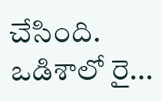చేసింది. ఒడిశాలో రై...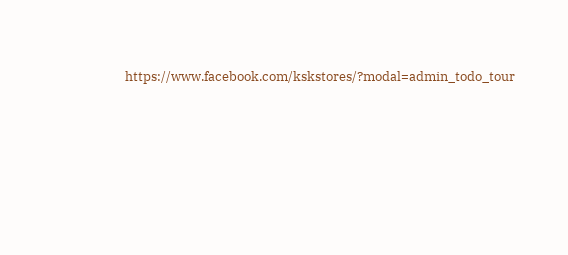https://www.facebook.com/kskstores/?modal=admin_todo_tour